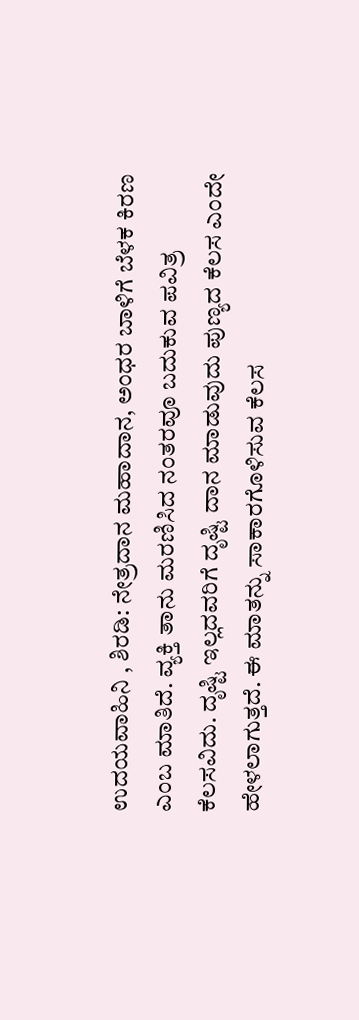ಉದಯವಾಹಿನಿ , ಶಿರಡಿ: ನೇತ್ರದಾನ ಮಹಾದಾನ, ಅಂಧರ ಬಾಳಿಗೆ ಬೆಳಕ ಕಿರಣ ಎಂಬ ಮಾತಿದೆ. ವ್ಯಕ್ತಿ ತಾನು ಮರಣಿಸಿದ ನಂತರವೂ ಬದುಕುವ ಪವಿತ್ರ ಕೆಲಸವಿದು. ದೃಷ್ಟಿ ಇಲ್ಲದವರಿಗೆ ದೃಷ್ಟಿ ದಾನ ಮಾಡುವುದು ಪುಣ್ಯದ ಕೆಲಸ ಎಂದೇ ಹೇಳಲಾಗುತ್ತದೆ. ಈ ಮಾತನ್ನು ಸಾಕಾರಗೊಳಿಸುವ ಕೆಲಸ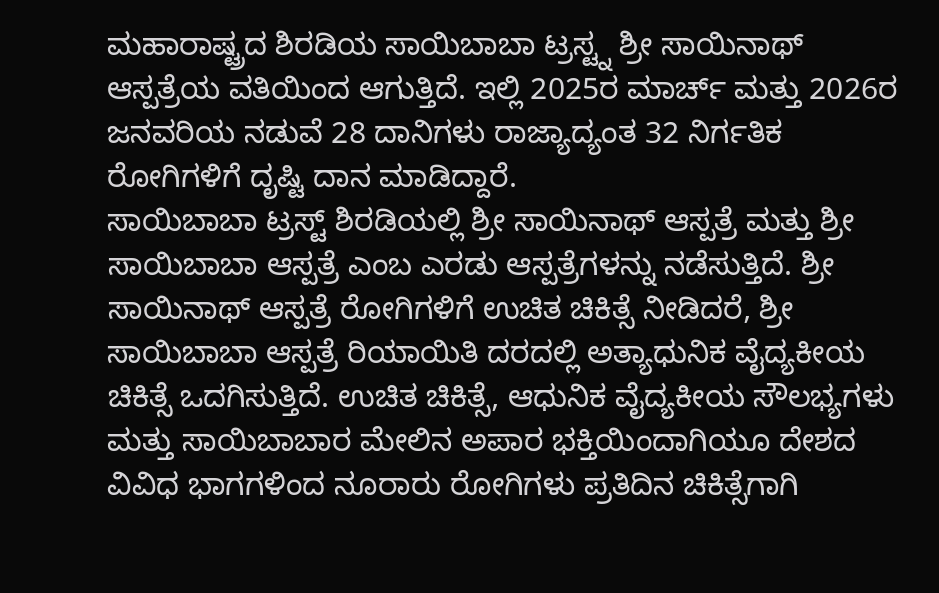ಮಹಾರಾಷ್ಟ್ರದ ಶಿರಡಿಯ ಸಾಯಿಬಾಬಾ ಟ್ರಸ್ಟ್ನ ಶ್ರೀ ಸಾಯಿನಾಥ್ ಆಸ್ಪತ್ರೆಯ ವತಿಯಿಂದ ಆಗುತ್ತಿದೆ. ಇಲ್ಲಿ 2025ರ ಮಾರ್ಚ್ ಮತ್ತು 2026ರ ಜನವರಿಯ ನಡುವೆ 28 ದಾನಿಗಳು ರಾಜ್ಯಾದ್ಯಂತ 32 ನಿರ್ಗತಿಕ ರೋಗಿಗಳಿಗೆ ದೃಷ್ಟಿ ದಾನ ಮಾಡಿದ್ದಾರೆ.
ಸಾಯಿಬಾಬಾ ಟ್ರಸ್ಟ್ ಶಿರಡಿಯಲ್ಲಿ ಶ್ರೀ ಸಾಯಿನಾಥ್ ಆಸ್ಪತ್ರೆ ಮತ್ತು ಶ್ರೀ ಸಾಯಿಬಾಬಾ ಆಸ್ಪತ್ರೆ ಎಂಬ ಎರಡು ಆಸ್ಪತ್ರೆಗಳನ್ನು ನಡೆಸುತ್ತಿದೆ. ಶ್ರೀ ಸಾಯಿನಾಥ್ ಆಸ್ಪತ್ರೆ ರೋಗಿಗಳಿಗೆ ಉಚಿತ ಚಿಕಿತ್ಸೆ ನೀಡಿದರೆ, ಶ್ರೀ ಸಾಯಿಬಾಬಾ ಆಸ್ಪತ್ರೆ ರಿಯಾಯಿತಿ ದರದಲ್ಲಿ ಅತ್ಯಾಧುನಿಕ ವೈದ್ಯಕೀಯ ಚಿಕಿತ್ಸೆ ಒದಗಿಸುತ್ತಿದೆ. ಉಚಿತ ಚಿಕಿತ್ಸೆ, ಆಧುನಿಕ ವೈದ್ಯಕೀಯ ಸೌಲಭ್ಯಗಳು ಮತ್ತು ಸಾಯಿಬಾಬಾರ ಮೇಲಿನ ಅಪಾರ ಭಕ್ತಿಯಿಂದಾಗಿಯೂ ದೇಶದ ವಿವಿಧ ಭಾಗಗಳಿಂದ ನೂರಾರು ರೋಗಿಗಳು ಪ್ರತಿದಿನ ಚಿಕಿತ್ಸೆಗಾಗಿ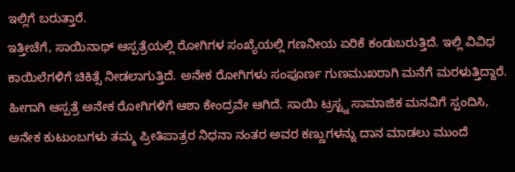ಇಲ್ಲಿಗೆ ಬರುತ್ತಾರೆ.
ಇತ್ತೀಚೆಗೆ, ಸಾಯಿನಾಥ್ ಆಸ್ಪತ್ರೆಯಲ್ಲಿ ರೋಗಿಗಳ ಸಂಖ್ಯೆಯಲ್ಲಿ ಗಣನೀಯ ಏರಿಕೆ ಕಂಡುಬರುತ್ತಿದೆ. ಇಲ್ಲಿ ವಿವಿಧ ಕಾಯಿಲೆಗಳಿಗೆ ಚಿಕಿತ್ಸೆ ನೀಡಲಾಗುತ್ತಿದೆ. ಅನೇಕ ರೋಗಿಗಳು ಸಂಪೂರ್ಣ ಗುಣಮುಖರಾಗಿ ಮನೆಗೆ ಮರಳುತ್ತಿದ್ದಾರೆ. ಹೀಗಾಗಿ ಆಸ್ಪತ್ರೆ ಅನೇಕ ರೋಗಿಗಳಿಗೆ ಆಶಾ ಕೇಂದ್ರವೇ ಆಗಿದೆ. ಸಾಯಿ ಟ್ರಸ್ಟ್ನ ಸಾಮಾಜಿಕ ಮನವಿಗೆ ಸ್ಪಂದಿಸಿ, ಅನೇಕ ಕುಟುಂಬಗಳು ತಮ್ಮ ಪ್ರೀತಿಪಾತ್ರರ ನಿಧನಾ ನಂತರ ಅವರ ಕಣ್ಣುಗಳನ್ನು ದಾನ ಮಾಡಲು ಮುಂದೆ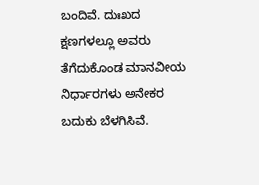ಬಂದಿವೆ. ದುಃಖದ ಕ್ಷಣಗಳಲ್ಲೂ ಅವರು ತೆಗೆದುಕೊಂಡ ಮಾನವೀಯ ನಿರ್ಧಾರಗಳು ಅನೇಕರ ಬದುಕು ಬೆಳಗಿಸಿವೆ.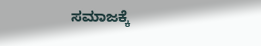ಸಮಾಜಕ್ಕೆ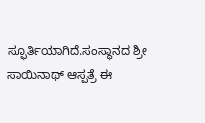ಸ್ಫೂರ್ತಿಯಾಗಿದೆ.ಸಂಸ್ಥಾನದ ಶ್ರೀ ಸಾಯಿನಾಥ್ ಆಸ್ಪತ್ರೆ ಈ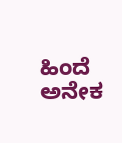ಹಿಂದೆ ಅನೇಕ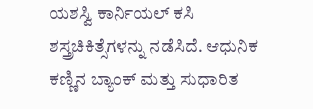ಯಶಸ್ವಿ ಕಾರ್ನಿಯಲ್ ಕಸಿ ಶಸ್ತ್ರಚಿಕಿತ್ಸೆಗಳನ್ನು ನಡೆಸಿದೆ. ಆಧುನಿಕ ಕಣ್ಣಿನ ಬ್ಯಾಂಕ್ ಮತ್ತು ಸುಧಾರಿತ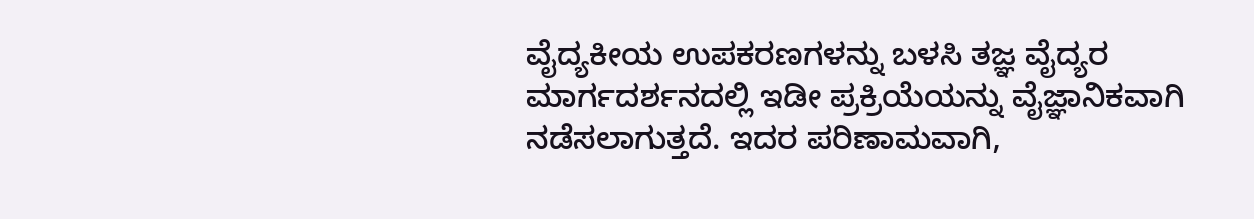ವೈದ್ಯಕೀಯ ಉಪಕರಣಗಳನ್ನು ಬಳಸಿ ತಜ್ಞ ವೈದ್ಯರ ಮಾರ್ಗದರ್ಶನದಲ್ಲಿ ಇಡೀ ಪ್ರಕ್ರಿಯೆಯನ್ನು ವೈಜ್ಞಾನಿಕವಾಗಿ ನಡೆಸಲಾಗುತ್ತದೆ. ಇದರ ಪರಿಣಾಮವಾಗಿ,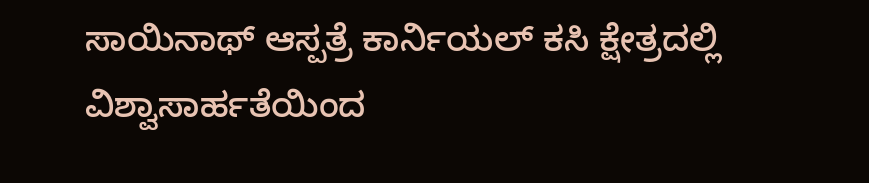ಸಾಯಿನಾಥ್ ಆಸ್ಪತ್ರೆ ಕಾರ್ನಿಯಲ್ ಕಸಿ ಕ್ಷೇತ್ರದಲ್ಲಿ ವಿಶ್ವಾಸಾರ್ಹತೆಯಿಂದ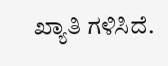ಖ್ಯಾತಿ ಗಳಿಸಿದೆ.